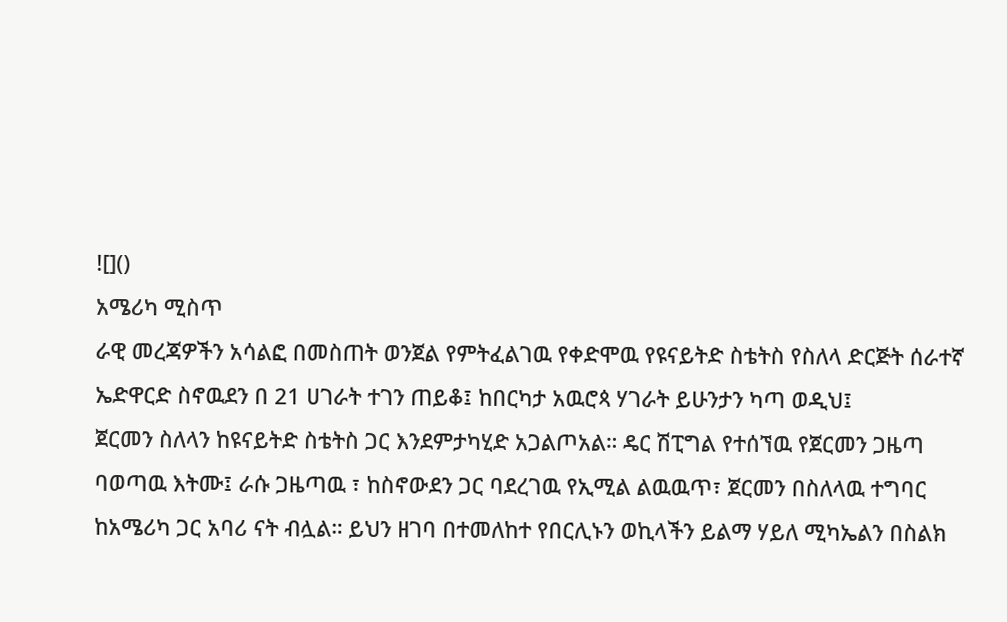![]()
አሜሪካ ሚስጥ
ራዊ መረጃዎችን አሳልፎ በመስጠት ወንጀል የምትፈልገዉ የቀድሞዉ የዩናይትድ ስቴትስ የስለላ ድርጅት ሰራተኛ ኤድዋርድ ስኖዉደን በ 21 ሀገራት ተገን ጠይቆ፤ ከበርካታ አዉሮጳ ሃገራት ይሁንታን ካጣ ወዲህ፤
ጀርመን ስለላን ከዩናይትድ ስቴትስ ጋር እንደምታካሂድ አጋልጦአል። ዴር ሽፒግል የተሰኘዉ የጀርመን ጋዜጣ ባወጣዉ እትሙ፤ ራሱ ጋዜጣዉ ፣ ከስኖውደን ጋር ባደረገዉ የኢሚል ልዉዉጥ፣ ጀርመን በስለላዉ ተግባር ከአሜሪካ ጋር አባሪ ናት ብሏል። ይህን ዘገባ በተመለከተ የበርሊኑን ወኪላችን ይልማ ሃይለ ሚካኤልን በስልክ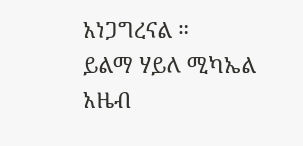አነጋግረናል ።
ይልማ ሃይለ ሚካኤል
አዜብ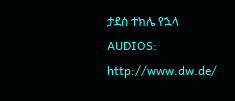ታደሰ ተክሌ የኋላ
AUDIOS: http://www.dw.de/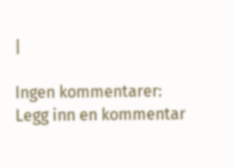|

Ingen kommentarer:
Legg inn en kommentar